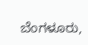ಬೆಂಗಳೂರು,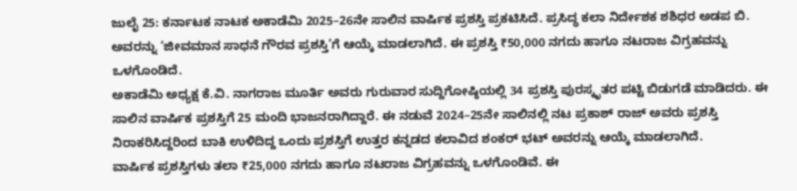ಜುಲೈ 25: ಕರ್ನಾಟಕ ನಾಟಕ ಅಕಾಡೆಮಿ 2025–26ನೇ ಸಾಲಿನ ವಾರ್ಷಿಕ ಪ್ರಶಸ್ತಿ ಪ್ರಕಟಿಸಿದೆ. ಪ್ರಸಿದ್ಧ ಕಲಾ ನಿರ್ದೇಶಕ ಶಶಿಧರ ಅಡಪ ಬಿ. ಅವರನ್ನು ‘ಜೀವಮಾನ ಸಾಧನೆ ಗೌರವ ಪ್ರಶಸ್ತಿ’ಗೆ ಆಯ್ಕೆ ಮಾಡಲಾಗಿದೆ. ಈ ಪ್ರಶಸ್ತಿ ₹50,000 ನಗದು ಹಾಗೂ ನಟರಾಜ ವಿಗ್ರಹವನ್ನು ಒಳಗೊಂಡಿದೆ.
ಅಕಾಡೆಮಿ ಅಧ್ಯಕ್ಷ ಕೆ.ವಿ. ನಾಗರಾಜ ಮೂರ್ತಿ ಅವರು ಗುರುವಾರ ಸುದ್ದಿಗೋಷ್ಠಿಯಲ್ಲಿ 34 ಪ್ರಶಸ್ತಿ ಪುರಸ್ಕೃತರ ಪಟ್ಟಿ ಬಿಡುಗಡೆ ಮಾಡಿದರು. ಈ ಸಾಲಿನ ವಾರ್ಷಿಕ ಪ್ರಶಸ್ತಿಗೆ 25 ಮಂದಿ ಭಾಜನರಾಗಿದ್ದಾರೆ. ಈ ನಡುವೆ 2024–25ನೇ ಸಾಲಿನಲ್ಲಿ ನಟ ಪ್ರಕಾಶ್ ರಾಜ್ ಅವರು ಪ್ರಶಸ್ತಿ ನಿರಾಕರಿಸಿದ್ದರಿಂದ ಬಾಕಿ ಉಳಿದಿದ್ದ ಒಂದು ಪ್ರಶಸ್ತಿಗೆ ಉತ್ತರ ಕನ್ನಡದ ಕಲಾವಿದ ಶಂಕರ್ ಭಟ್ ಅವರನ್ನು ಆಯ್ಕೆ ಮಾಡಲಾಗಿದೆ.
ವಾರ್ಷಿಕ ಪ್ರಶಸ್ತಿಗಳು ತಲಾ ₹25,000 ನಗದು ಹಾಗೂ ನಟರಾಜ ವಿಗ್ರಹವನ್ನು ಒಳಗೊಂಡಿವೆ. ಈ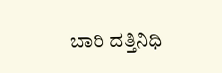ಬಾರಿ ದತ್ತಿನಿಧಿ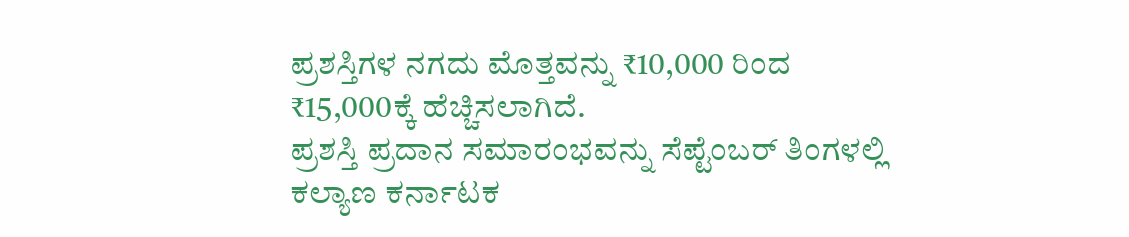ಪ್ರಶಸ್ತಿಗಳ ನಗದು ಮೊತ್ತವನ್ನು ₹10,000 ರಿಂದ ₹15,000ಕ್ಕೆ ಹೆಚ್ಚಿಸಲಾಗಿದೆ.
ಪ್ರಶಸ್ತಿ ಪ್ರದಾನ ಸಮಾರಂಭವನ್ನು ಸೆಪ್ಟೆಂಬರ್ ತಿಂಗಳಲ್ಲಿ ಕಲ್ಯಾಣ ಕರ್ನಾಟಕ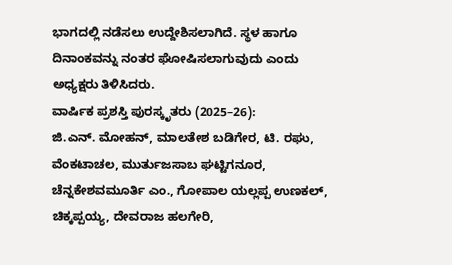ಭಾಗದಲ್ಲಿ ನಡೆಸಲು ಉದ್ದೇಶಿಸಲಾಗಿದೆ. ಸ್ಥಳ ಹಾಗೂ ದಿನಾಂಕವನ್ನು ನಂತರ ಘೋಷಿಸಲಾಗುವುದು ಎಂದು ಅಧ್ಯಕ್ಷರು ತಿಳಿಸಿದರು.
ವಾರ್ಷಿಕ ಪ್ರಶಸ್ತಿ ಪುರಸ್ಕೃತರು (2025–26):
ಜಿ.ಎನ್. ಮೋಹನ್, ಮಾಲತೇಶ ಬಡಿಗೇರ, ಟಿ. ರಘು, ವೆಂಕಟಾಚಲ, ಮುರ್ತುಜಸಾಬ ಘಟ್ಟಿಗನೂರ, ಚೆನ್ನಕೇಶವಮೂರ್ತಿ ಎಂ., ಗೋಪಾಲ ಯಲ್ಲಪ್ಪ ಉಣಕಲ್, ಚಿಕ್ಕಪ್ಪಯ್ಯ, ದೇವರಾಜ ಹಲಗೇರಿ,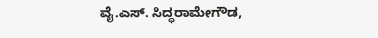ವೈ.ಎಸ್. ಸಿದ್ಧರಾಮೇಗೌಡ,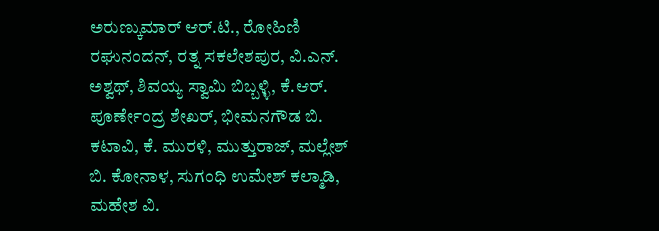ಅರುಣ್ಕುಮಾರ್ ಆರ್.ಟಿ., ರೋಹಿಣಿ ರಘುನಂದನ್, ರತ್ನ ಸಕಲೇಶಪುರ, ವಿ.ಎನ್. ಅಶ್ವಥ್, ಶಿವಯ್ಯ ಸ್ವಾಮಿ ಬಿಬ್ಬಳ್ಳಿ, ಕೆ.ಆರ್. ಪೂರ್ಣೇಂದ್ರ ಶೇಖರ್, ಭೀಮನಗೌಡ ಬಿ. ಕಟಾವಿ, ಕೆ. ಮುರಳಿ, ಮುತ್ತುರಾಜ್, ಮಲ್ಲೇಶ್ ಬಿ. ಕೋನಾಳ, ಸುಗಂಧಿ ಉಮೇಶ್ ಕಲ್ಮಾಡಿ, ಮಹೇಶ ವಿ.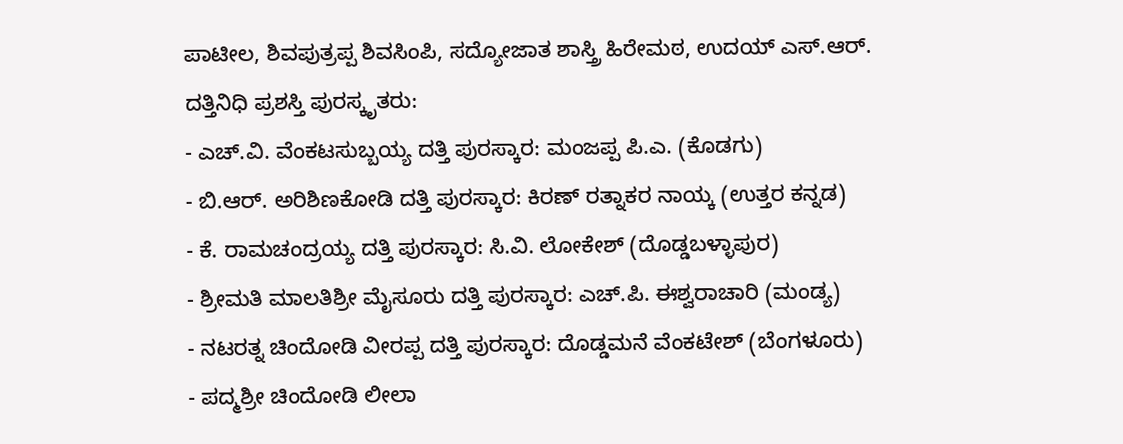ಪಾಟೀಲ, ಶಿವಪುತ್ರಪ್ಪ ಶಿವಸಿಂಪಿ, ಸದ್ಯೋಜಾತ ಶಾಸ್ತ್ರಿ ಹಿರೇಮಠ, ಉದಯ್ ಎಸ್.ಆರ್.
ದತ್ತಿನಿಧಿ ಪ್ರಶಸ್ತಿ ಪುರಸ್ಕೃತರು:
- ಎಚ್.ವಿ. ವೆಂಕಟಸುಬ್ಬಯ್ಯ ದತ್ತಿ ಪುರಸ್ಕಾರ: ಮಂಜಪ್ಪ ಪಿ.ಎ. (ಕೊಡಗು)
- ಬಿ.ಆರ್. ಅರಿಶಿಣಕೋಡಿ ದತ್ತಿ ಪುರಸ್ಕಾರ: ಕಿರಣ್ ರತ್ನಾಕರ ನಾಯ್ಕ (ಉತ್ತರ ಕನ್ನಡ)
- ಕೆ. ರಾಮಚಂದ್ರಯ್ಯ ದತ್ತಿ ಪುರಸ್ಕಾರ: ಸಿ.ವಿ. ಲೋಕೇಶ್ (ದೊಡ್ಡಬಳ್ಳಾಪುರ)
- ಶ್ರೀಮತಿ ಮಾಲತಿಶ್ರೀ ಮೈಸೂರು ದತ್ತಿ ಪುರಸ್ಕಾರ: ಎಚ್.ಪಿ. ಈಶ್ವರಾಚಾರಿ (ಮಂಡ್ಯ)
- ನಟರತ್ನ ಚಿಂದೋಡಿ ವೀರಪ್ಪ ದತ್ತಿ ಪುರಸ್ಕಾರ: ದೊಡ್ಡಮನೆ ವೆಂಕಟೇಶ್ (ಬೆಂಗಳೂರು)
- ಪದ್ಮಶ್ರೀ ಚಿಂದೋಡಿ ಲೀಲಾ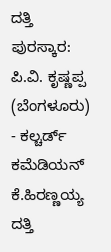ದತ್ತಿ ಪುರಸ್ಕಾರ: ಪಿ.ವಿ. ಕೃಷ್ಣಪ್ಪ (ಬೆಂಗಳೂರು)
- ಕಲ್ಚರ್ಡ್ ಕಮೆಡಿಯನ್ ಕೆ.ಹಿರಣ್ಣಯ್ಯ ದತ್ತಿ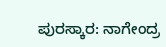ಪುರಸ್ಕಾರ: ನಾಗೇಂದ್ರ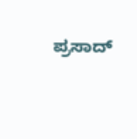ಪ್ರಸಾದ್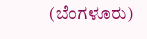(ಬೆಂಗಳೂರು)